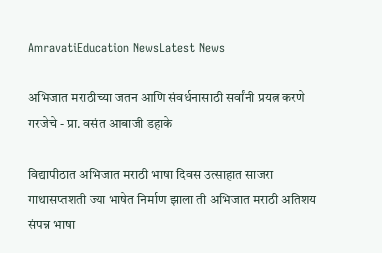AmravatiEducation NewsLatest News

अभिजात मराठीच्या जतन आणि संवर्धनासाठी सर्वांनी प्रयत्न करणे गरजेचे - प्रा. वसंत आबाजी डहाके

विद्यापीठात अभिजात मराठी भाषा दिवस उत्साहात साजरा
गाथासप्तशती ज्या भाषेत निर्माण झाला ती अभिजात मराठी अतिशय संपन्न भाषा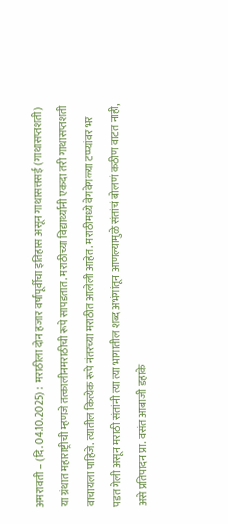अमरावती – (दि. 04.10.2025) :  मराठीला दोन हजार वर्षांपूर्वीचा इतिहास असून गाथासत्तसई (गाथासप्तशती) या ग्रंथात महाराष्ट्रीची म्हणजे तत्कालीनमराठीची रूपे सापडतात. मराठीच्या विद्यार्थ्यांनी एकदा तरी गाथासप्तशती वाचायला पाहिजे. त्यातील कित्येक रूपे नंतरच्या मराठीत आलेली आहेत. मराठीमध्ये वेगवेगळ्या टप्प्यांवर भर पडत गेली असून मराठी संतांनी त्या त्या भागातील शब्द अभंगांतून आणल्यामुळे संतांचं बोलणं कठीण वाटत नाही, असे प्रतिपादन प्रा. वसंत आबाजी डहाके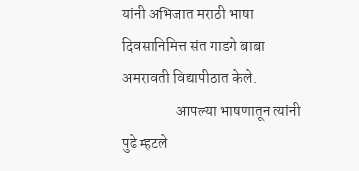यांनी अभिजात मराठी भाषा दिवसानिमित्त संत गाडगे बाबा अमरावती विद्यापीठात केले.
                  आपल्या भाषणातून त्यांनी पुढे म्हटले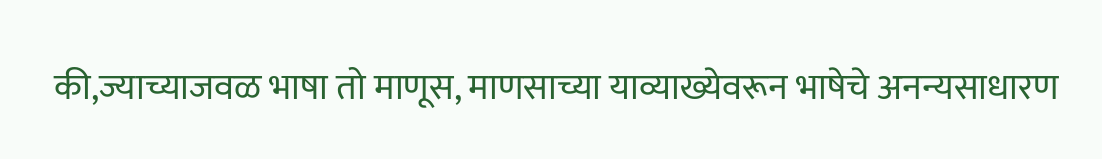की,ज्याच्याजवळ भाषा तो माणूस, माणसाच्या याव्याख्येवरून भाषेचे अनन्यसाधारण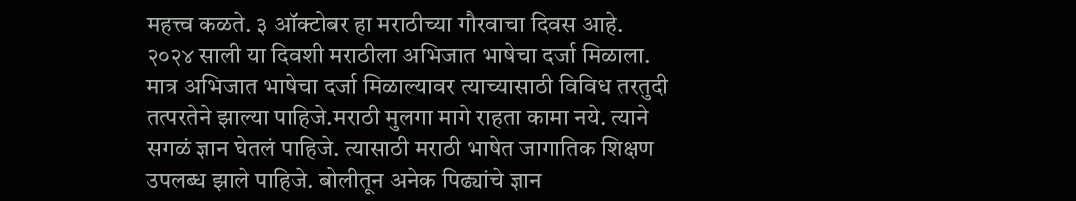महत्त्व कळते. ३ ऑक्टोबर हा मराठीच्या गौरवाचा दिवस आहे. २०२४ साली या दिवशी मराठीला अभिजात भाषेचा दर्जा मिळाला. मात्र अभिजात भाषेचा दर्जा मिळाल्यावर त्याच्यासाठी विविध तरतुदी तत्परतेने झाल्या पाहिजे.मराठी मुलगा मागे राहता कामा नये. त्याने सगळं ज्ञान घेतलं पाहिजे. त्यासाठी मराठी भाषेत जागातिक शिक्षण उपलब्ध झाले पाहिजे. बोलीतून अनेक पिढ्यांचे ज्ञान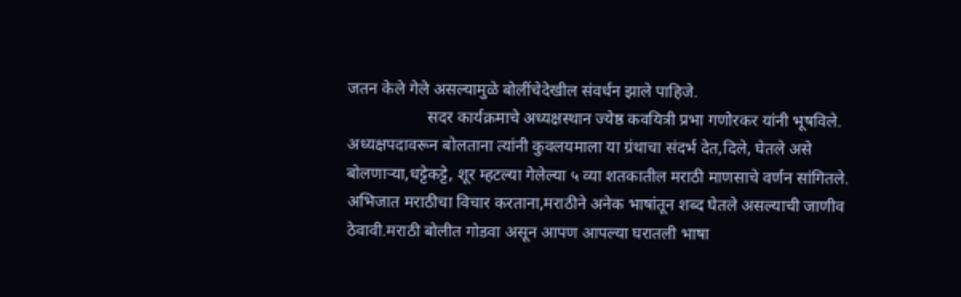जतन केले गेले असल्यामुळे बोलींचेदेखील संवर्धन झाले पाहिजे.
                   सदर कार्यक्रमाचे अध्यक्षस्थान ज्येष्ठ कवयित्री प्रभा गणोरकर यांनी भूषविले. अध्यक्षपदावरून बोलताना त्यांनी कुवलयमाला या ग्रंथाचा संदर्भ देत,दिले, घेतले असे बोलणाऱ्या,धट्टेकट्टे, शूर म्हटल्या गेलेल्या ५ व्या शतकातील मराठी माणसाचे वर्णन सांगितले. अभिजात मराठीचा विचार करताना,मराठीने अनेक भाषांतून शब्द घेतले असल्याची जाणीव ठेवावी.मराठी बोलीत गोडवा असून आपण आपल्या घरातली भाषा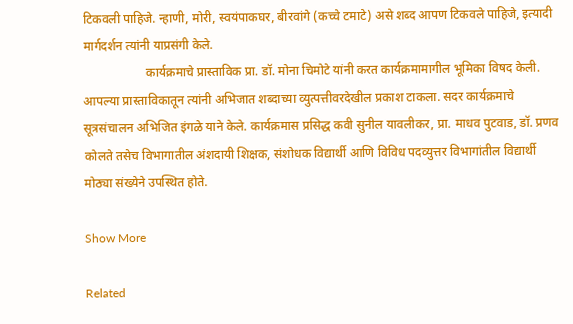टिकवली पाहिजे. न्हाणी, मोरी, स्वयंपाकघर, बीरवांगे (कच्चे टमाटे) असे शब्द आपण टिकवले पाहिजे, इत्यादी मार्गदर्शन त्यांनी याप्रसंगी केले.
                    कार्यक्रमाचे प्रास्ताविक प्रा. डॉ. मोना चिमोटे यांनी करत कार्यक्रमामागील भूमिका विषद केली. आपल्या प्रास्ताविकातून त्यांनी अभिजात शब्दाच्या व्युत्पत्तीवरदेखील प्रकाश टाकला. सदर कार्यक्रमाचे सूत्रसंचालन अभिजित इंगळे याने केले. कार्यक्रमास प्रसिद्ध कवी सुनील यावलीकर, प्रा. माधव पुटवाड, डॉ. प्रणव कोलते तसेच विभागातील अंशदायी शिक्षक, संशोधक विद्यार्थी आणि विविध पदव्युत्तर विभागांतील विद्यार्थी मोठ्या संख्येने उपस्थित होते.

Show More

Related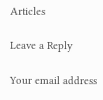Articles

Leave a Reply

Your email address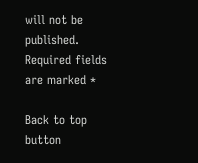will not be published. Required fields are marked *

Back to top button